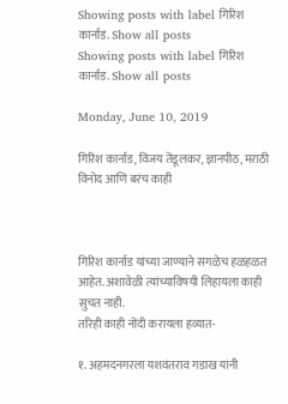Showing posts with label गिरिश कार्नाड. Show all posts
Showing posts with label गिरिश कार्नाड. Show all posts

Monday, June 10, 2019

गिरिश कार्नाड, विजय तेंडूलकर, ज्ञानपीठ, मराठी विनोद आणि बरंच काही



गिरिश कार्नाड यांच्या जाण्याने सगळेच हळहळत आहेत. अशावेळी त्यांच्याविषयी लिहायला काही सुचत नाही.
तरिही काही नोंदी करायला हव्यात-

१. अहमदनगरला यशवंतराव गडाख यांनी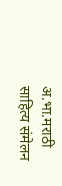अ.भा.मराठी साहित्य संमेलन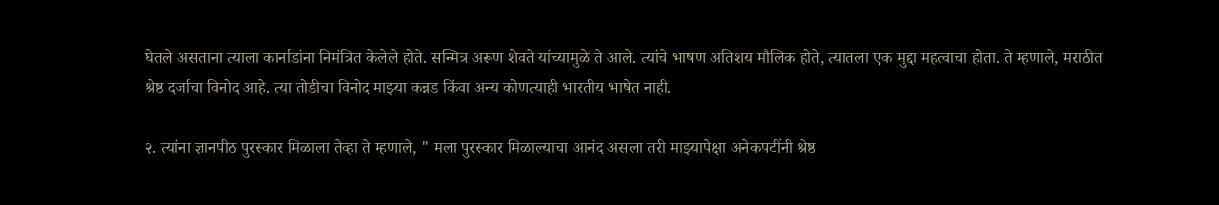घेतले असताना त्याला कार्नाडांना निमंत्रित केलेले होते. सन्मित्र अरूण शेवते यांच्यामुळे ते आले. त्यांचे भाषण अतिशय मौलिक होते, त्यातला एक मुद्दा महत्वाचा होता. ते म्हणाले, मराठीत श्रेष्ठ दर्जाचा विनोद आहे. त्या तोडीचा विनोद माझ्या कन्नड किंवा अन्य कोणत्याही भारतीय भाषेत नाही.

२. त्यांना ज्ञानपीठ पुरस्कार मिळाला तेव्हा ते म्हणाले, " मला पुरस्कार मिळाल्याचा आनंद असला तरी माझ्यापेक्षा अनेकपटींनी श्रेष्ठ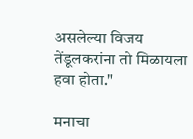असलेल्या विजय तेंडूलकरांना तो मिळायला हवा होता."

मनाचा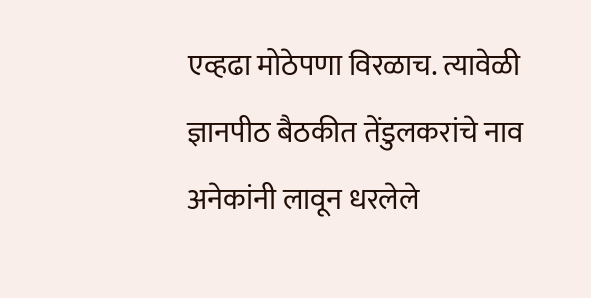एव्हढा मोठेपणा विरळाच. त्यावेळी ज्ञानपीठ बैठकीत तेंडुलकरांचे नाव अनेकांनी लावून धरलेले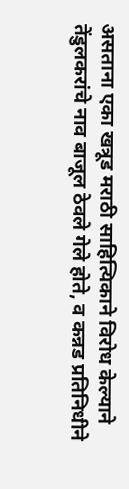असताना एका खत्रूड मराठी साहित्यिकाने विरोध केल्याने तेंडुलकरांचे नाव बाजूल ठेवले गेले होते, व कन्नड प्रतिनिधीने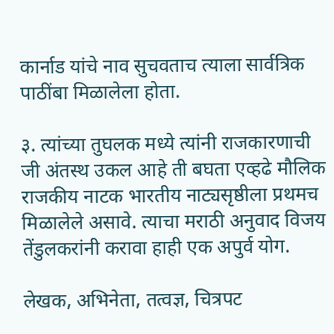कार्नाड यांचे नाव सुचवताच त्याला सार्वत्रिक पाठींबा मिळालेला होता.

३. त्यांच्या तुघलक मध्ये त्यांनी राजकारणाची जी अंतस्थ उकल आहे ती बघता एव्हढे मौलिक राजकीय नाटक भारतीय नाट्यसृष्ठीला प्रथमच मिळालेले असावे. त्याचा मराठी अनुवाद विजय तेंडुलकरांनी करावा हाही एक अपुर्व योग.

लेखक, अभिनेता, तत्वज्ञ, चित्रपट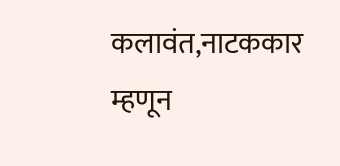कलावंत,नाटककार म्हणून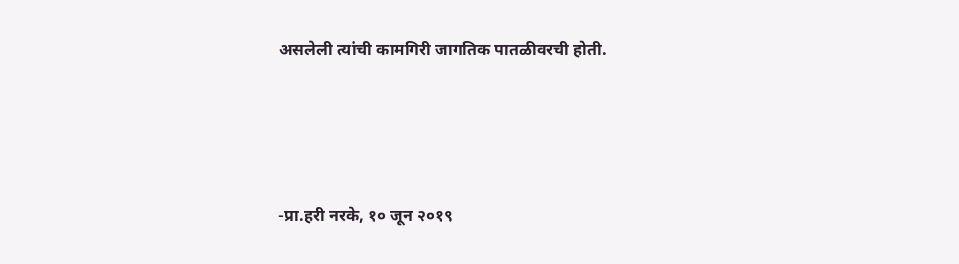असलेली त्यांची कामगिरी जागतिक पातळीवरची होती.




-प्रा.हरी नरके, १० जून २०१९